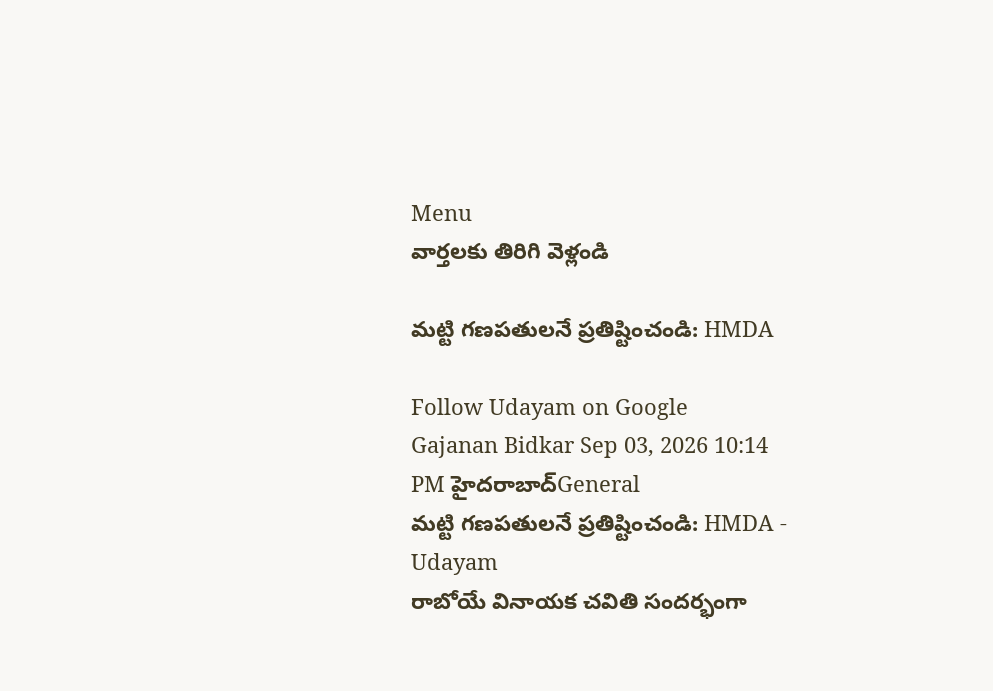Menu
వార్తలకు తిరిగి వెళ్లండి

మట్టి గణపతులనే ప్రతిష్టించండి: HMDA

Follow Udayam on Google
Gajanan Bidkar Sep 03, 2026 10:14 PM హైదరాబాద్General
మట్టి గణపతులనే ప్రతిష్టించండి: HMDA - Udayam
రాబోయే వినాయక చవితి సందర్భంగా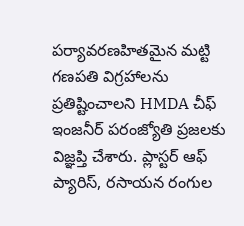పర్యావరణహితమైన మట్టి గణపతి విగ్రహాలను ప్రతిష్టించాలని HMDA చీఫ్‌ ఇంజనీర్‌ పరంజ్యోతి ప్రజలకు విజ్ఞప్తి చేశారు. ప్లాస్టర్‌ ఆఫ్‌ ప్యారిస్‌, రసాయన రంగుల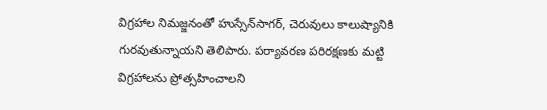విగ్రహాల నిమజ్జనంతో హుస్సేన్‌సాగర్‌, చెరువులు కాలుష్యానికి గురవుతున్నాయని తెలిపారు. పర్యావరణ పరిరక్షణకు మట్టి విగ్రహాలను ప్రోత్సహించాలని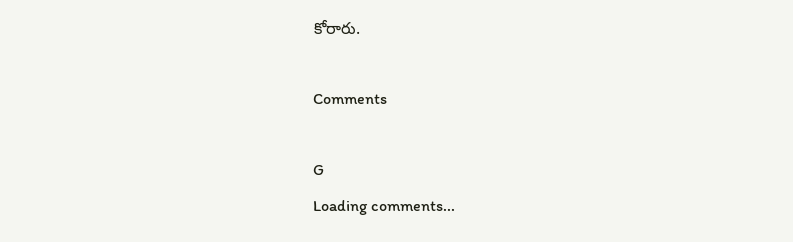కోరారు.

Comments

G
Loading comments...